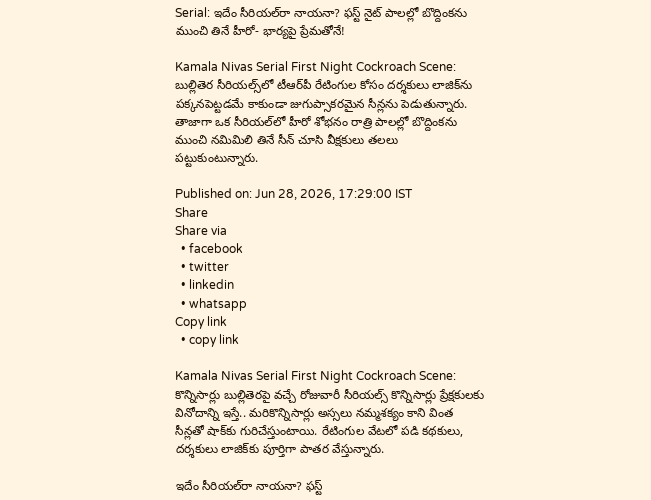Serial: ఇదేం సీరియల్‌రా నాయనా? ఫస్ట్ నైట్ పాలల్లో బొద్దింకను ముంచి తినే హీరో- భార్యపై ప్రేమతోనే!

Kamala Nivas Serial First Night Cockroach Scene: బుల్లితెర సీరియల్స్‌లో టీఆర్‌పీ రేటింగుల కోసం దర్శకులు లాజిక్‌ను పక్కనపెట్టడమే కాకుండా జుగుప్సాకరమైన సీన్లను పెడుతున్నారు. తాజాగా ఒక సీరియల్‌లో హీరో శోభనం రాత్రి పాలల్లో బొద్దింకను ముంచి నమిమిలి తినే సీన్ చూసి వీక్షకులు తలలు పట్టుకుంటున్నారు.

Published on: Jun 28, 2026, 17:29:00 IST
Share
Share via
  • facebook
  • twitter
  • linkedin
  • whatsapp
Copy link
  • copy link

Kamala Nivas Serial First Night Cockroach Scene: కొన్నిసార్లు బుల్లితెరపై వచ్చే రోజువారీ సీరియల్స్ కొన్నిసార్లు ప్రేక్షకులకు వినోదాన్ని ఇస్తే.. మరికొన్నిసార్లు అస్సలు నమ్మశక్యం కాని వింత సీన్లతో షాక్‌కు గురిచేస్తుంటాయి. రేటింగుల వేటలో పడి కథకులు, దర్శకులు లాజిక్‌కు పూర్తిగా పాతర వేస్తున్నారు.

ఇదేం సీరియల్‌రా నాయనా? ఫస్ట్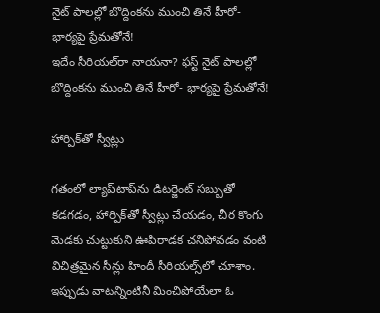నైట్ పాలల్లో బొద్దింకను ముంచి తినే హీరో- భార్యపై ప్రేమతోనే!
ఇదేం సీరియల్‌రా నాయనా? ఫస్ట్ నైట్ పాలల్లో బొద్దింకను ముంచి తినే హీరో- భార్యపై ప్రేమతోనే!

హార్పిక్‌తో స్వీట్లు

గతంలో ల్యాప్‌టాప్‌ను డిటర్జెంట్ సబ్బుతో కడగడం, హార్పిక్‌తో స్వీట్లు చేయడం, చీర కొంగు మెడకు చుట్టుకుని ఊపిరాడక చనిపోవడం వంటి విచిత్రమైన సీన్లు హిందీ సీరియల్స్‌లో చూశాం. ఇప్పుడు వాటన్నింటినీ మించిపోయేలా ఓ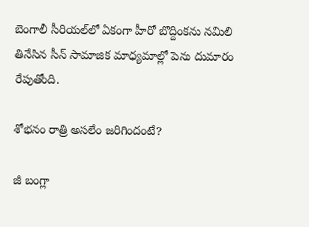బెంగాలీ సీరియల్‌లో ఏకంగా హీరో బొద్దింకను నమిలి తినేసిన సీన్ సామాజిక మాధ్యమాల్లో పెను దుమారం రేపుతోంది.

శోభనం రాత్రి అసలేం జరిగిందంటే?

జీ బంగ్లా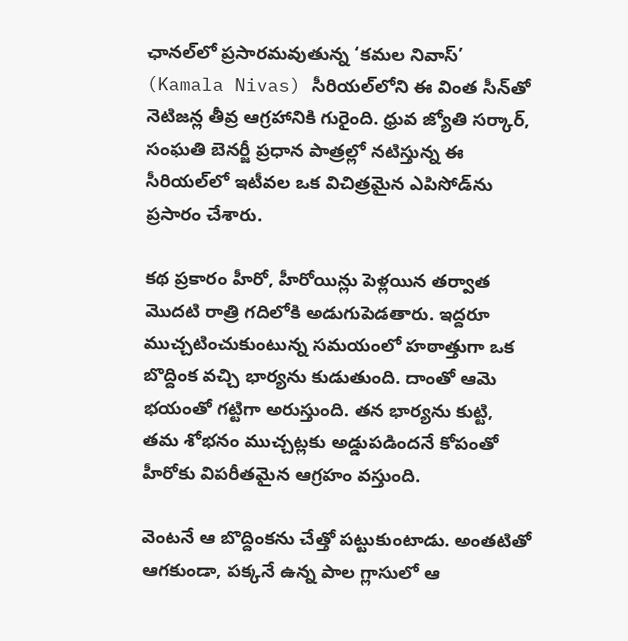ఛానల్‌లో ప్రసారమవుతున్న ‘కమల నివాస్’ (Kamala Nivas) సీరియల్‌లోని ఈ వింత సీన్‌తో నెటిజన్ల తీవ్ర ఆగ్రహానికి గురైంది. ధ్రువ జ్యోతి సర్కార్, సంఘతి బెనర్జీ ప్రధాన పాత్రల్లో నటిస్తున్న ఈ సీరియల్‌లో ఇటీవల ఒక విచిత్రమైన ఎపిసోడ్‌ను ప్రసారం చేశారు.

కథ ప్రకారం హీరో, హీరోయిన్లు పెళ్లయిన తర్వాత మొదటి రాత్రి గదిలోకి అడుగుపెడతారు. ఇద్దరూ ముచ్చటించుకుంటున్న సమయంలో హఠాత్తుగా ఒక బొద్దింక వచ్చి భార్యను కుడుతుంది. దాంతో ఆమె భయంతో గట్టిగా అరుస్తుంది. తన భార్యను కుట్టి, తమ శోభనం ముచ్చట్లకు అడ్డుపడిందనే కోపంతో హీరోకు విపరీతమైన ఆగ్రహం వస్తుంది.

వెంటనే ఆ బొద్దింకను చేత్తో పట్టుకుంటాడు. అంతటితో ఆగకుండా, పక్కనే ఉన్న పాల గ్లాసులో ఆ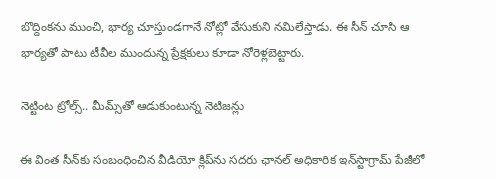బొద్దింకను ముంచి, భార్య చూస్తుండగానే నోట్లో వేసుకుని నమిలేస్తాడు. ఈ సీన్ చూసి ఆ భార్యతో పాటు టీవీల ముందున్న ప్రేక్షకులు కూడా నోరెళ్లబెట్టారు.

నెట్టింట ట్రోల్స్.. మీమ్స్‌తో ఆడుకుంటున్న నెటిజన్లు

ఈ వింత సీన్‌కు సంబంధించిన వీడియో క్లిప్‌ను సదరు ఛానల్ అధికారిక ఇన్‌స్టాగ్రామ్ పేజీలో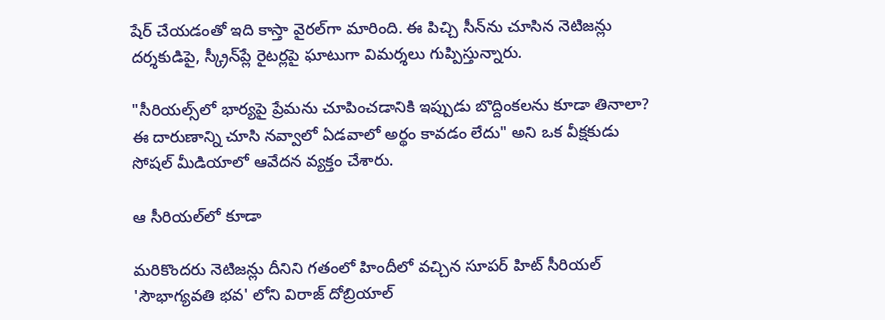షేర్ చేయడంతో ఇది కాస్తా వైరల్‌గా మారింది. ఈ పిచ్చి సీన్‌ను చూసిన నెటిజన్లు దర్శకుడిపై, స్క్రీన్‌ప్లే రైటర్లపై ఘాటుగా విమర్శలు గుప్పిస్తున్నారు.

"సీరియల్స్‌లో భార్యపై ప్రేమను చూపించడానికి ఇప్పుడు బొద్దింకలను కూడా తినాలా? ఈ దారుణాన్ని చూసి నవ్వాలో ఏడవాలో అర్థం కావడం లేదు" అని ఒక వీక్షకుడు సోషల్ మీడియాలో ఆవేదన వ్యక్తం చేశారు.

ఆ సీరియల్‌లో కూడా

మరికొందరు నెటిజన్లు దీనిని గతంలో హిందీలో వచ్చిన సూపర్ హిట్ సీరియల్ 'సౌభాగ్యవతి భవ' లోని విరాజ్ దోబ్రియాల్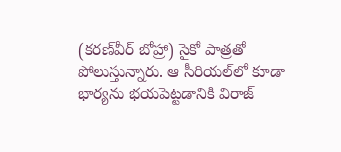(కరణ్‌వీర్ బోహ్రా) సైకో పాత్రతో పోలుస్తున్నారు. ఆ సీరియల్‌లో కూడా భార్యను భయపెట్టడానికి విరాజ్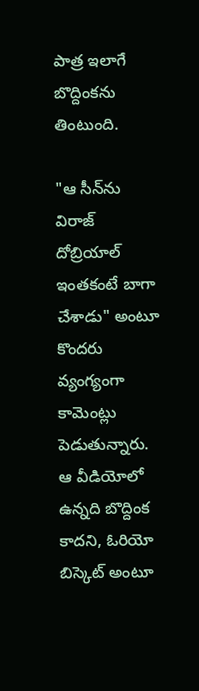పాత్ర ఇలాగే బొద్దింకను తింటుంది.

"ఆ సీన్‌ను విరాజ్ దోబ్రియాల్ ఇంతకంటే బాగా చేశాడు" అంటూ కొందరు వ్యంగ్యంగా కామెంట్లు పెడుతున్నారు. ఆ వీడియోలో ఉన్నది బొద్దింక కాదని, ఓరియో బిస్కెట్ అంటూ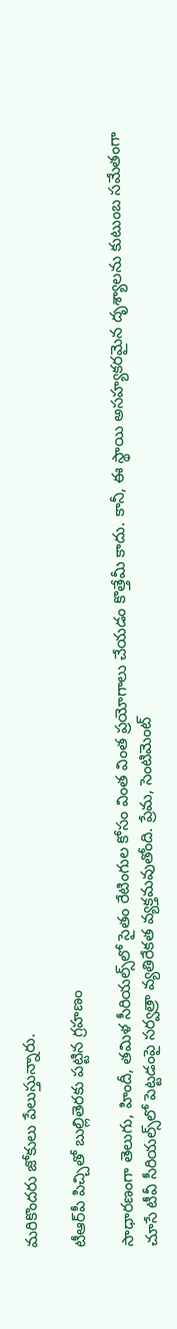మరికొందరు జోకులు పేలుస్తున్నారు.

టీఆర్‌పీ పిచ్చితో బుల్లితెరకు పట్టిన గ్రహణం

సాధారణంగా తెలుగు, హిందీ, తమిళ సీరియల్స్‌లో సైతం రేటింగుల కోసం వింత వింత ప్రయోగాలు చేయడం కొత్తేమీ కాదు. కానీ, ఈ స్థాయి అసహ్యకరమైన దృశ్యాలను కుటుంబ సమేతంగా చూసే టీవీ సీరియల్స్‌లో పెట్టడంపై సర్వత్రా వ్యతిరేకత వ్యక్తమవుతోంది. ప్రేమ, సెంటిమెంట్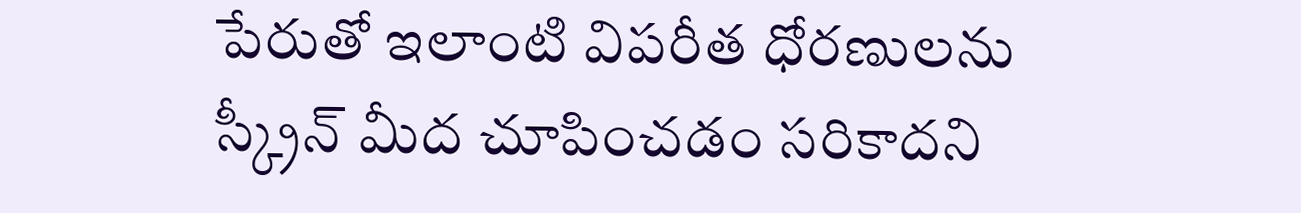పేరుతో ఇలాంటి విపరీత ధోరణులను స్క్రీన్ మీద చూపించడం సరికాదని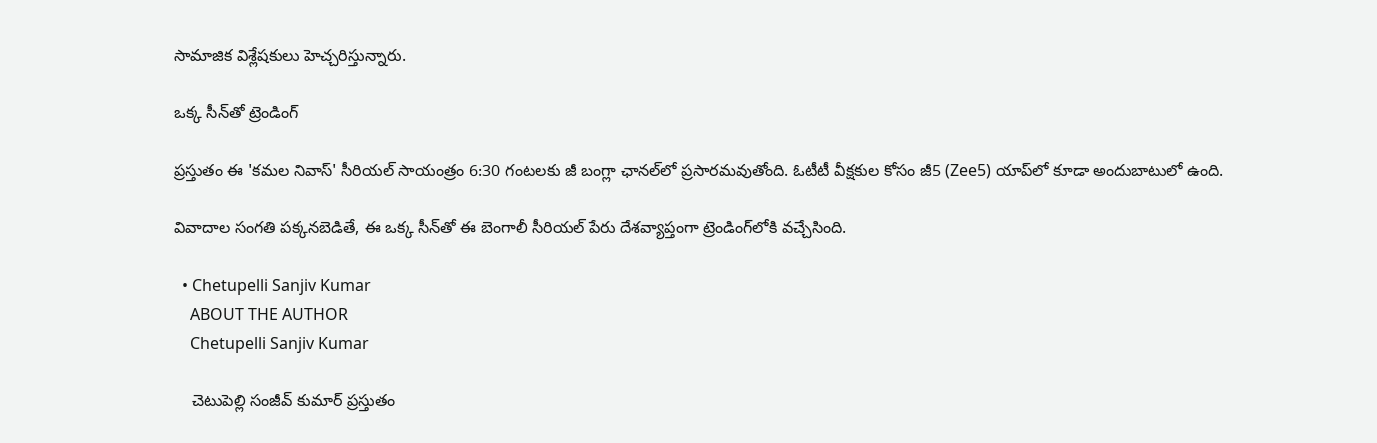సామాజిక విశ్లేషకులు హెచ్చరిస్తున్నారు.

ఒక్క సీన్‌తో ట్రెండింగ్

ప్రస్తుతం ఈ 'కమల నివాస్' సీరియల్ సాయంత్రం 6:30 గంటలకు జీ బంగ్లా ఛానల్‌లో ప్రసారమవుతోంది. ఓటీటీ వీక్షకుల కోసం జీ5 (Zee5) యాప్‌లో కూడా అందుబాటులో ఉంది.

వివాదాల సంగతి పక్కనబెడితే, ఈ ఒక్క సీన్‌తో ఈ బెంగాలీ సీరియల్ పేరు దేశవ్యాప్తంగా ట్రెండింగ్‌లోకి వచ్చేసింది.

  • Chetupelli Sanjiv Kumar
    ABOUT THE AUTHOR
    Chetupelli Sanjiv Kumar

    చెటుపెల్లి సంజీవ్ కుమార్ ప్రస్తుతం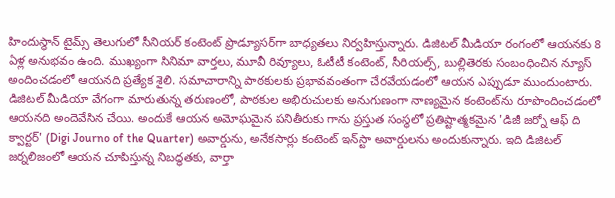హిందుస్థాన్ టైమ్స్ తెలుగులో సీనియర్ కంటెంట్ ప్రొడ్యూసర్‌గా బాధ్యతలు నిర్వహిస్తున్నారు. డిజిటల్ మీడియా రంగంలో ఆయనకు 8 ఏళ్ల అనుభవం ఉంది. ముఖ్యంగా సినిమా వార్తలు, మూవీ రివ్యూలు, ఓటీటీ కంటెంట్, సీరియల్స్, బుల్లితెరకు సంబంధించిన న్యూస్ అందించడంలో ఆయనది ప్రత్యేక శైలి. సమాచారాన్ని పాఠకులకు ప్రభావవంతంగా చేరవేయడంలో ఆయన ఎప్పుడూ ముందుంటారు. డిజిటల్ మీడియా వేగంగా మారుతున్న తరుణంలో, పాఠకుల అభిరుచులకు అనుగుణంగా నాణ్యమైన కంటెంట్‌ను రూపొందించడంలో ఆయనది అందెవేసిన చేయి. అందుకే ఆయన అమోఘమైన పనితీరుకు గాను ప్రస్తుత సంస్థలో ప్రతిష్టాత్మకమైన 'డిజీ జర్నో ఆఫ్ ది క్వార్టర్' (Digi Journo of the Quarter) అవార్డును, అనేకసార్లు కంటెంట్ ఇన్‌స్టా అవార్డులను అందుకున్నారు. ఇది డిజిటల్ జర్నలిజంలో ఆయన చూపిస్తున్న నిబద్ధతకు, వార్తా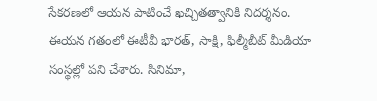సేకరణలో ఆయన పాటించే ఖచ్చితత్వానికి నిదర్శనం. ఈయన గతంలో ఈటీవీ భారత్, సాక్షి, ఫిల్మీబీట్ మీడియా సంస్థల్లో పని చేశారు. సినిమా,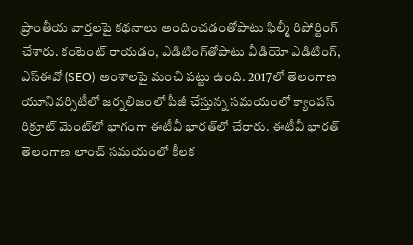ప్రాంతీయ వార్తలపై కథనాలు అందించడంతోపాటు ఫిల్మీ రిపోర్టింగ్ చేశారు. కంటెంట్ రాయడం, ఎడిటింగ్‌తోపాటు వీడియో ఎడిటింగ్, ఎస్‌ఈవో (SEO) అంశాలపై మంచి పట్టు ఉంది. 2017లో తెలంగాణ యూనివర్సిటీలో జర్నలిజంలో పీజీ చేస్తున్న సమయంలో క్యాంపస్ రిక్రూట్ మెంట్‌లో భాగంగా ఈటీవీ భారత్‌లో చేరారు. ఈటీవీ భారత్ తెలంగాణ లాంచ్ సమయంలో కీలక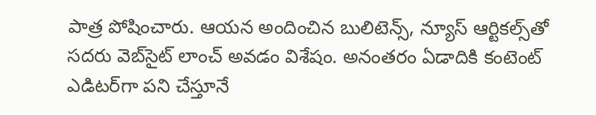పాత్ర పోషించారు. ఆయన అందించిన బులిటెన్స్, న్యూస్ ఆర్టికల్స్‌తో సదరు వెబ్‌సైట్ లాంచ్ అవడం విశేషం. అనంతరం ఏడాదికి కంటెంట్ ఎడిటర్‌గా పని చేస్తూనే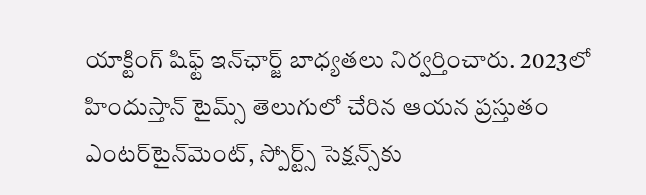యాక్టింగ్ షిఫ్ట్ ఇన్‌ఛార్జ్ బాధ్యతలు నిర్వర్తించారు. 2023లో హిందుస్తాన్ టైమ్స్ తెలుగులో చేరిన ఆయన ప్రస్తుతం ఎంటర్‌టైన్‌మెంట్, స్పోర్ట్స్ సెక్షన్స్‌కు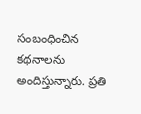సంబంధించిన కథనాలను అందిస్తున్నారు. ప్రతి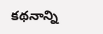కథనాన్ని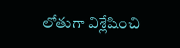లోతుగా విశ్లేషించి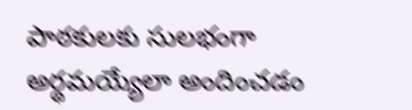పాఠకులకు సులభంగా అర్థమయ్యేలా అందించడం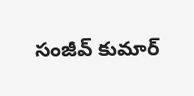సంజీవ్ కుమార్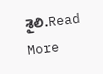శైలి.Read More